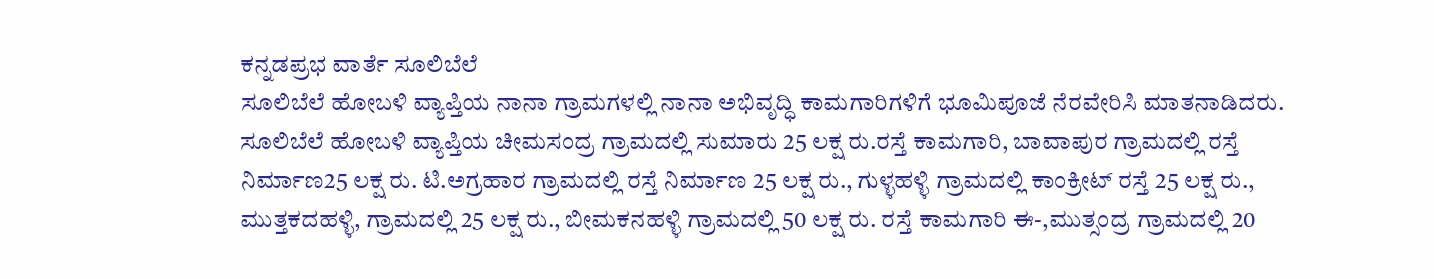ಕನ್ನಡಪ್ರಭ ವಾರ್ತೆ ಸೂಲಿಬೆಲೆ
ಸೂಲಿಬೆಲೆ ಹೋಬಳಿ ವ್ಯಾಪ್ತಿಯ ನಾನಾ ಗ್ರಾಮಗಳಲ್ಲಿ ನಾನಾ ಅಭಿವೃದ್ಧಿ ಕಾಮಗಾರಿಗಳಿಗೆ ಭೂಮಿಪೂಜೆ ನೆರವೇರಿಸಿ ಮಾತನಾಡಿದರು. ಸೂಲಿಬೆಲೆ ಹೋಬಳಿ ವ್ಯಾಪ್ತಿಯ ಚೀಮಸಂದ್ರ ಗ್ರಾಮದಲ್ಲಿ ಸುಮಾರು 25 ಲಕ್ಷ ರು.ರಸ್ತೆ ಕಾಮಗಾರಿ, ಬಾವಾಪುರ ಗ್ರಾಮದಲ್ಲಿ ರಸ್ತೆ ನಿರ್ಮಾಣ25 ಲಕ್ಷ ರು. ಟಿ.ಅಗ್ರಹಾರ ಗ್ರಾಮದಲ್ಲಿ ರಸ್ತೆ ನಿರ್ಮಾಣ 25 ಲಕ್ಷ ರು., ಗುಳ್ಳಹಳ್ಳಿ ಗ್ರಾಮದಲ್ಲಿ ಕಾಂಕ್ರೀಟ್ ರಸ್ತೆ 25 ಲಕ್ಷ ರು., ಮುತ್ತಕದಹಳ್ಳಿ, ಗ್ರಾಮದಲ್ಲಿ 25 ಲಕ್ಷ ರು., ಬೀಮಕನಹಳ್ಳಿ ಗ್ರಾಮದಲ್ಲಿ 50 ಲಕ್ಷ ರು. ರಸ್ತೆ ಕಾಮಗಾರಿ ಈ-,ಮುತ್ಸಂದ್ರ ಗ್ರಾಮದಲ್ಲಿ 20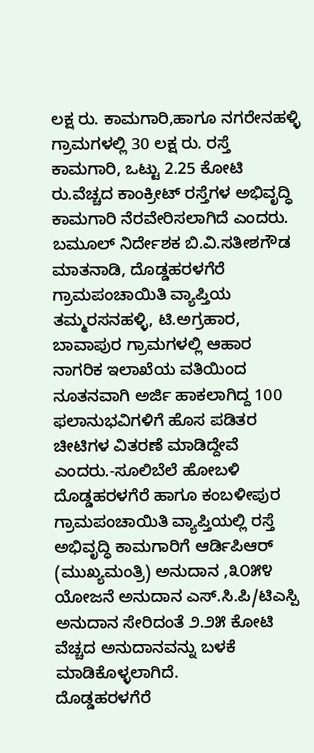ಲಕ್ಷ ರು. ಕಾಮಗಾರಿ,ಹಾಗೂ ನಗರೇನಹಳ್ಳಿ ಗ್ರಾಮಗಳಲ್ಲಿ 30 ಲಕ್ಷ ರು. ರಸ್ತೆ ಕಾಮಗಾರಿ, ಒಟ್ಟು 2.25 ಕೋಟಿ ರು.ವೆಚ್ಚದ ಕಾಂಕ್ರೀಟ್ ರಸ್ತೆಗಳ ಅಭಿವೃದ್ಧಿ ಕಾಮಗಾರಿ ನೆರವೇರಿಸಲಾಗಿದೆ ಎಂದರು.
ಬಮೂಲ್ ನಿರ್ದೇಶಕ ಬಿ.ವಿ.ಸತೀಶಗೌಡ ಮಾತನಾಡಿ, ದೊಡ್ಡಹರಳಗೆರೆ ಗ್ರಾಮಪಂಚಾಯಿತಿ ವ್ಯಾಪ್ತಿಯ ತಮ್ಮರಸನಹಳ್ಳಿ, ಟಿ.ಅಗ್ರಹಾರ, ಬಾವಾಪುರ ಗ್ರಾಮಗಳಲ್ಲಿ ಆಹಾರ ನಾಗರಿಕ ಇಲಾಖೆಯ ವತಿಯಿಂದ ನೂತನವಾಗಿ ಅರ್ಜಿ ಹಾಕಲಾಗಿದ್ದ 100 ಫಲಾನುಭವಿಗಳಿಗೆ ಹೊಸ ಪಡಿತರ ಚೀಟಿಗಳ ವಿತರಣೆ ಮಾಡಿದ್ದೇವೆ ಎಂದರು.-ಸೂಲಿಬೆಲೆ ಹೋಬಳಿ ದೊಡ್ಡಹರಳಗೆರೆ ಹಾಗೂ ಕಂಬಳೀಪುರ ಗ್ರಾಮಪಂಚಾಯಿತಿ ವ್ಯಾಪ್ತಿಯಲ್ಲಿ ರಸ್ತೆ ಅಭಿವೃದ್ಧಿ ಕಾಮಗಾರಿಗೆ ಆರ್ಡಿಪಿಆರ್ (ಮುಖ್ಯಮಂತ್ರಿ) ಅನುದಾನ ,೩೦೫೪ ಯೋಜನೆ ಅನುದಾನ ಎಸ್.ಸಿ.ಪಿ/ಟಿಎಸ್ಪಿ ಅನುದಾನ ಸೇರಿದಂತೆ ೨.೨೫ ಕೋಟಿ ವೆಚ್ಚದ ಅನುದಾನವನ್ನು ಬಳಕೆ ಮಾಡಿಕೊಳ್ಳಲಾಗಿದೆ.
ದೊಡ್ಡಹರಳಗೆರೆ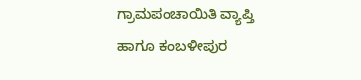ಗ್ರಾಮಪಂಚಾಯಿತಿ ವ್ಯಾಪ್ತಿ ಹಾಗೂ ಕಂಬಳೀಪುರ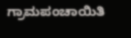ಗ್ರಾಮಪಂಚಾಯಿತಿ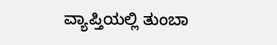ವ್ಯಾಪ್ತಿಯಲ್ಲಿ ತುಂಬಾ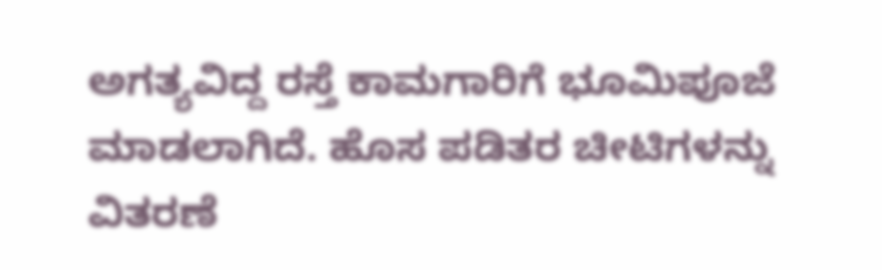ಅಗತ್ಯವಿದ್ದ ರಸ್ತೆ ಕಾಮಗಾರಿಗೆ ಭೂಮಿಪೂಜೆ ಮಾಡಲಾಗಿದೆ. ಹೊಸ ಪಡಿತರ ಚೀಟಿಗಳನ್ನು ವಿತರಣೆ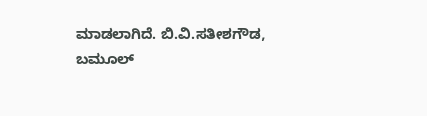ಮಾಡಲಾಗಿದೆ. ಬಿ.ವಿ.ಸತೀಶಗೌಡ, ಬಮೂಲ್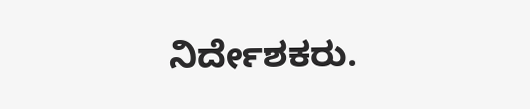ನಿರ್ದೇಶಕರು.